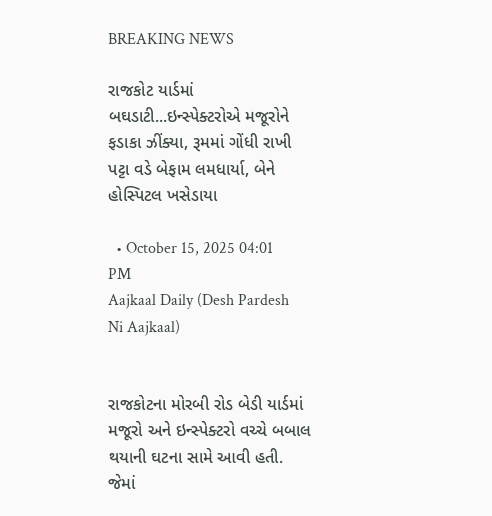BREAKING NEWS

રાજકોટ યાર્ડમાં બઘડાટી...ઇન્સ્પેક્ટરોએ મજૂરોને ફડાકા ઝીંક્યા, રૂમમાં ગોંધી રાખી પટ્ટા વડે બેફામ લમધાર્યા, બેને હોસ્પિટલ ખસેડાયા

  • October 15, 2025 04:01 PM
Aajkaal Daily (Desh Pardesh Ni Aajkaal)


રાજકોટના મોરબી રોડ બેડી યાર્ડમાં મજૂરો અને ઇન્સ્પેક્ટરો વચ્ચે બબાલ થયાની ઘટના સામે આવી હતી. જેમાં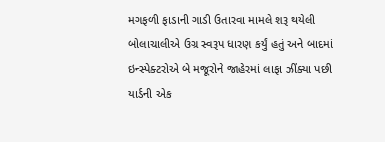મગફળી ફાડાની ગાડી ઉતારવા મામલે શરૂ થયેલી બોલાચાલીએ ઉગ્ર સ્વરૂપ ધારણ કર્યું હતું અને બાદમાં ઇન્સ્પેક્ટરોએ બે મજૂરોને જાહેરમાં લાફા ઝીંક્યા પછી યાર્ડની એક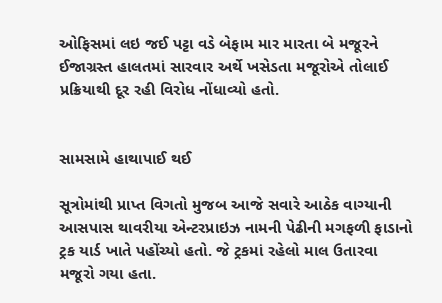ઓફિસમાં લઇ જઈ પટ્ટા વડે બેફામ માર મારતા બે મજૂરને ઈજાગ્રસ્ત હાલતમાં સારવાર અર્થે ખસેડતા મજૂરોએ તોલાઈ પ્રક્રિયાથી દૂર રહી વિરોધ નોંધાવ્યો હતો.


સામસામે હાથાપાઈ થઈ

સૂત્રોમાંથી પ્રાપ્ત વિગતો મુજબ આજે સવારે આઠેક વાગ્યાની આસપાસ થાવરીયા એન્ટરપ્રાઇઝ નામની પેઢીની મગફળી ફાડાનો ટ્રક યાર્ડ ખાતે પહોંચ્યો હતો. જે ટ્રકમાં રહેલો માલ ઉતારવા મજૂરો ગયા હતા.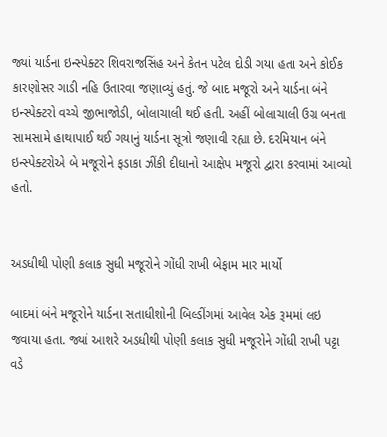જ્યાં યાર્ડના ઇન્સ્પેક્ટર શિવરાજસિંહ અને કેતન પટેલ દોડી ગયા હતા અને કોઈક કારણોસર ગાડી નહિ ઉતારવા જણાવ્યું હતું. જે બાદ મજૂરો અને યાર્ડના બંને ઇન્સ્પેક્ટરો વચ્ચે જીભાજોડી, બોલાચાલી થઈ હતી. અહીં બોલાચાલી ઉગ્ર બનતા સામસામે હાથાપાઈ થઈ ગયાનું યાર્ડના સૂત્રો જણાવી રહ્યા છે. દરમિયાન બંને ઇન્સ્પેક્ટરોએ બે મજૂરોને ફડાકા ઝીંકી દીધાનો આક્ષેપ મજૂરો દ્વારા કરવામાં આવ્યો હતો.


અડધીથી પોણી કલાક સુધી મજૂરોને ગોંધી રાખી બેફામ માર માર્યો

બાદમાં બંને મજૂરોને યાર્ડના સતાધીશોની બિલ્ડીંગમાં આવેલ એક રૂમમાં લઇ જવાયા હતા. જ્યાં આશરે અડધીથી પોણી કલાક સુધી મજૂરોને ગોંધી રાખી પટ્ટા વડે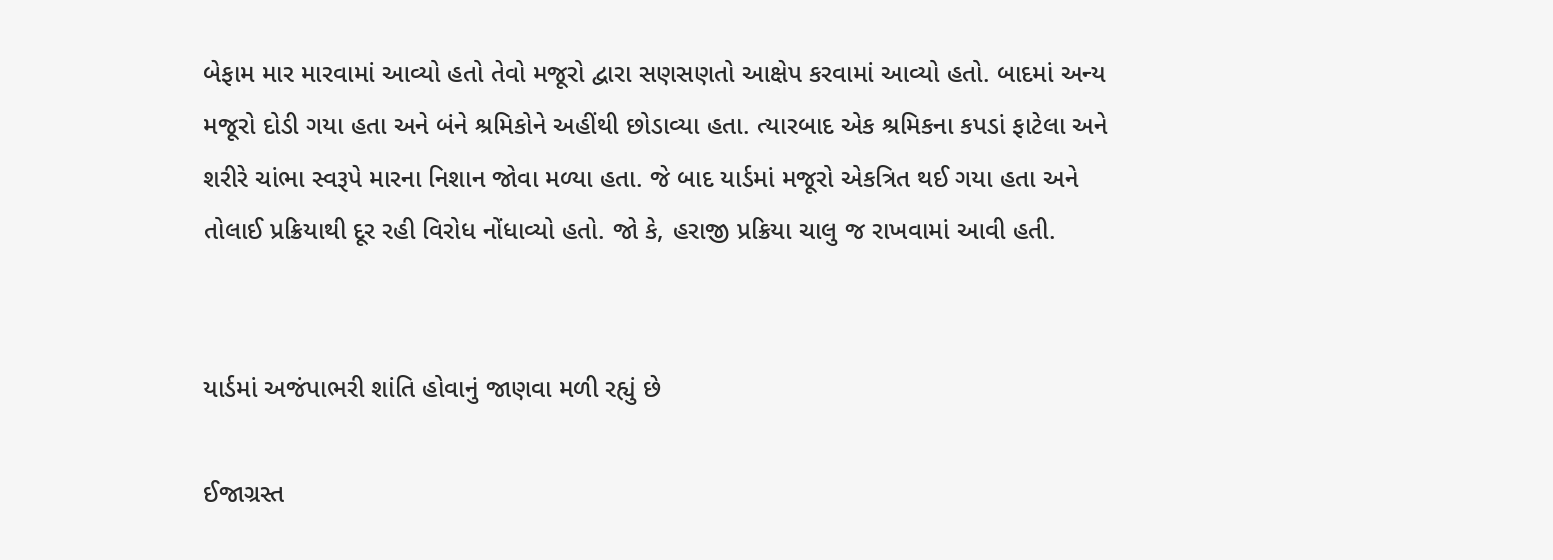બેફામ માર મારવામાં આવ્યો હતો તેવો મજૂરો દ્વારા સણસણતો આક્ષેપ કરવામાં આવ્યો હતો. બાદમાં અન્ય મજૂરો દોડી ગયા હતા અને બંને શ્રમિકોને અહીંથી છોડાવ્યા હતા. ત્યારબાદ એક શ્રમિકના કપડાં ફાટેલા અને શરીરે ચાંભા સ્વરૂપે મારના નિશાન જોવા મળ્યા હતા. જે બાદ યાર્ડમાં મજૂરો એકત્રિત થઈ ગયા હતા અને તોલાઈ પ્રક્રિયાથી દૂર રહી વિરોધ નોંધાવ્યો હતો. જો કે, હરાજી પ્રક્રિયા ચાલુ જ રાખવામાં આવી હતી.


યાર્ડમાં અજંપાભરી શાંતિ હોવાનું જાણવા મળી રહ્યું છે

ઈજાગ્રસ્ત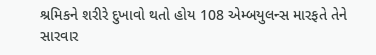શ્રમિકને શરીરે દુખાવો થતો હોય 108 એમ્બયુલન્સ મારફતે તેને સારવાર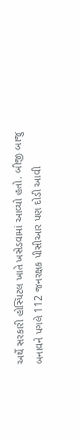અર્થે સરકારી હોસ્પિટલ ખાતે ખસેડવામાં આવ્યો હતો. બીજી બાજુ બનાવને પગલે 112 જનરક્ષક પીસીઆર પણ દોડી આવી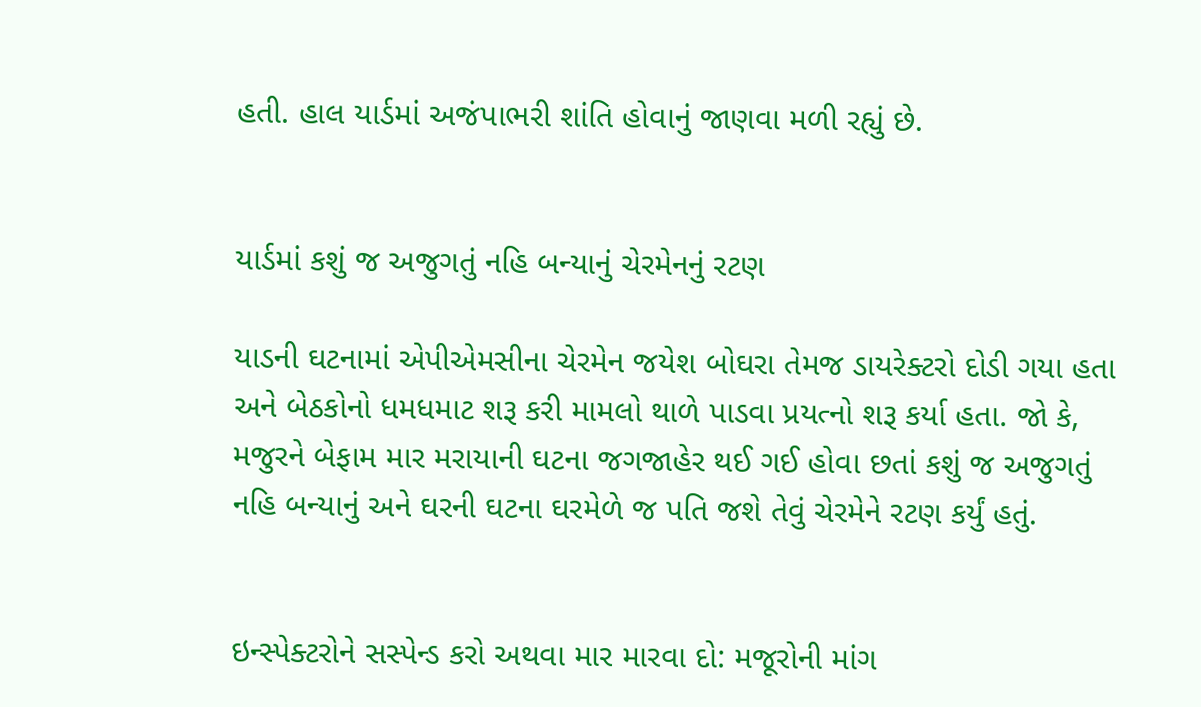હતી. હાલ યાર્ડમાં અજંપાભરી શાંતિ હોવાનું જાણવા મળી રહ્યું છે.


યાર્ડમાં કશું જ અજુગતું નહિ બન્યાનું ચેરમેનનું રટણ

યાડની ઘટનામાં એપીએમસીના ચેરમેન જયેશ બોઘરા તેમજ ડાયરેક્ટરો દોડી ગયા હતા અને બેઠકોનો ધમધમાટ શરૂ કરી મામલો થાળે પાડવા પ્રયત્નો શરૂ કર્યા હતા. જો કે, મજુરને બેફામ માર મરાયાની ઘટના જગજાહેર થઈ ગઈ હોવા છતાં કશું જ અજુગતું નહિ બન્યાનું અને ઘરની ઘટના ઘરમેળે જ પતિ જશે તેવું ચેરમેને રટણ કર્યું હતું.


ઇન્સ્પેક્ટરોને સસ્પેન્ડ કરો અથવા માર મારવા દો: મજૂરોની માંગ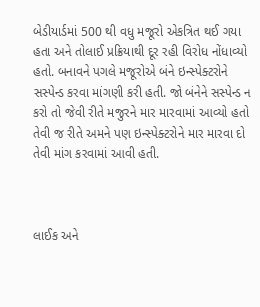બેડીયાર્ડમાં 500 થી વધુ મજૂરો એકત્રિત થઈ ગયા હતા અને તોલાઈ પ્રક્રિયાથી દૂર રહી વિરોધ નોંધાવ્યો હતો. બનાવને પગલે મજૂરોએ બંને ઇન્સ્પેક્ટરોને સસ્પેન્ડ કરવા માંગણી કરી હતી. જો બંનેને સસ્પેન્ડ ન કરો તો જેવી રીતે મજુરને માર મારવામાં આવ્યો હતો તેવી જ રીતે અમને પણ ઇન્સ્પેક્ટરોને માર મારવા દો તેવી માંગ કરવામાં આવી હતી.



લાઈક અને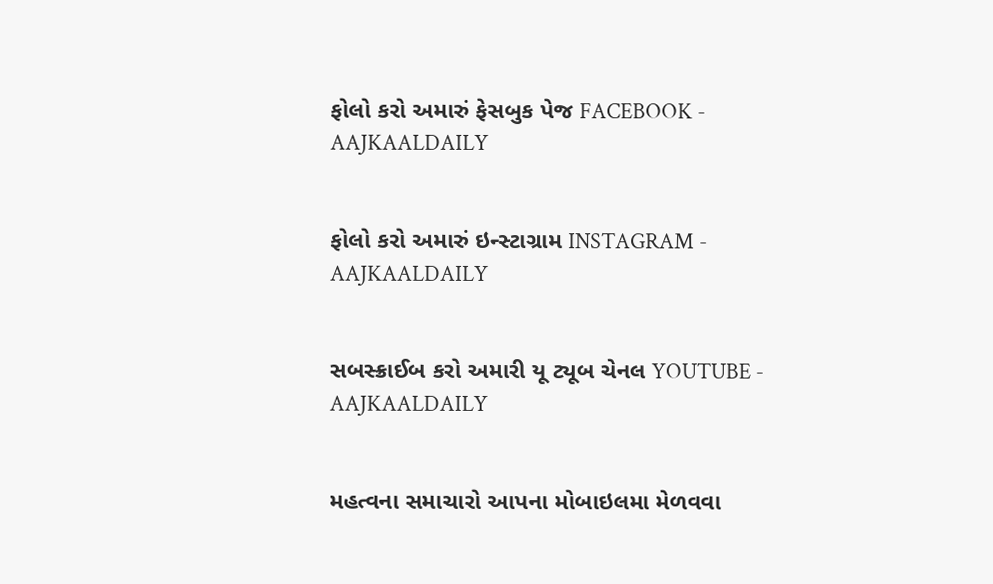ફોલો કરો અમારું ફેસબુક પેજ FACEBOOK - AAJKAALDAILY


ફોલો કરો અમારું ઇન્સ્ટાગ્રામ INSTAGRAM - AAJKAALDAILY


સબસ્ક્રાઈબ કરો અમારી યૂ ટ્યૂબ ચેનલ YOUTUBE - AAJKAALDAILY


મહત્વના સમાચારો આપના મોબાઇલમા મેળવવા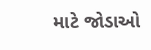માટે જોડાઓ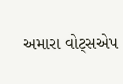અમારા વોટ્સએપ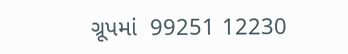ગ્રૂપમાં  99251 12230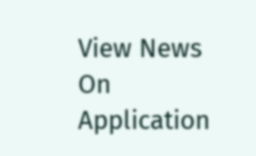View News On Application